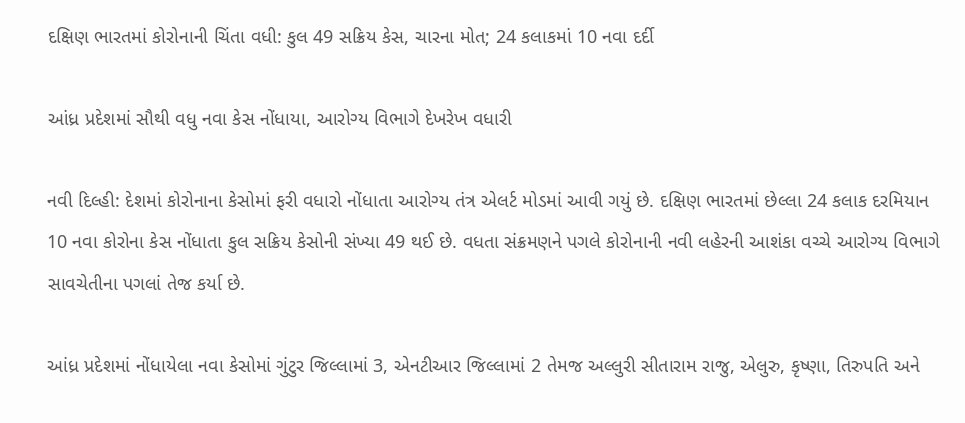દક્ષિણ ભારતમાં કોરોનાની ચિંતા વધી: કુલ 49 સક્રિય કેસ, ચારના મોત; 24 કલાકમાં 10 નવા દર્દી

આંધ્ર પ્રદેશમાં સૌથી વધુ નવા કેસ નોંધાયા, આરોગ્ય વિભાગે દેખરેખ વધારી

નવી દિલ્હી: દેશમાં કોરોનાના કેસોમાં ફરી વધારો નોંધાતા આરોગ્ય તંત્ર એલર્ટ મોડમાં આવી ગયું છે. દક્ષિણ ભારતમાં છેલ્લા 24 કલાક દરમિયાન 10 નવા કોરોના કેસ નોંધાતા કુલ સક્રિય કેસોની સંખ્યા 49 થઈ છે. વધતા સંક્રમણને પગલે કોરોનાની નવી લહેરની આશંકા વચ્ચે આરોગ્ય વિભાગે સાવચેતીના પગલાં તેજ કર્યા છે.

આંધ્ર પ્રદેશમાં નોંધાયેલા નવા કેસોમાં ગુંટુર જિલ્લામાં 3, એનટીઆર જિલ્લામાં 2 તેમજ અલ્લુરી સીતારામ રાજુ, એલુરુ, કૃષ્ણા, તિરુપતિ અને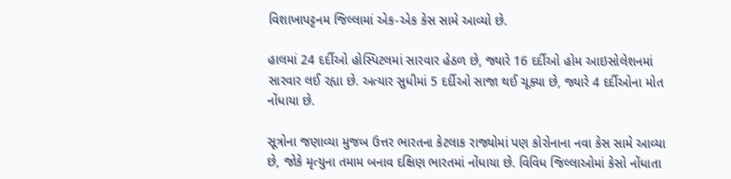વિશાખાપટ્ટનમ જિલ્લામાં એક-એક કેસ સામે આવ્યો છે.

હાલમાં 24 દર્દીઓ હોસ્પિટલમાં સારવાર હેઠળ છે, જ્યારે 16 દર્દીઓ હોમ આઇસોલેશનમાં સારવાર લઈ રહ્યા છે. અત્યાર સુધીમાં 5 દર્દીઓ સાજા થઈ ચૂક્યા છે, જ્યારે 4 દર્દીઓના મોત નોંધાયા છે.

સૂત્રોના જણાવ્યા મુજબ ઉત્તર ભારતના કેટલાક રાજ્યોમાં પણ કોરોનાના નવા કેસ સામે આવ્યા છે, જોકે મૃત્યુના તમામ બનાવ દક્ષિણ ભારતમાં નોંધાયા છે. વિવિધ જિલ્લાઓમાં કેસો નોંધાતા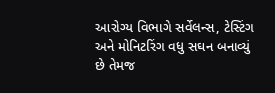આરોગ્ય વિભાગે સર્વેલન્સ, ટેસ્ટિંગ અને મોનિટરિંગ વધુ સઘન બનાવ્યું છે તેમજ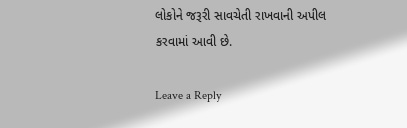લોકોને જરૂરી સાવચેતી રાખવાની અપીલ કરવામાં આવી છે.

Leave a Reply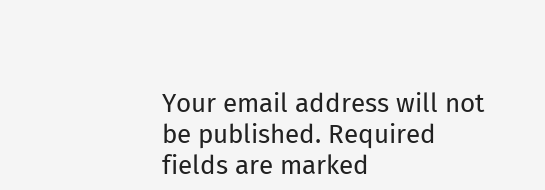Your email address will not be published. Required fields are marked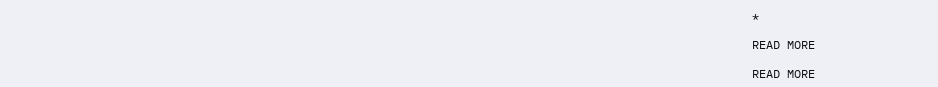*

READ MORE

READ MORE